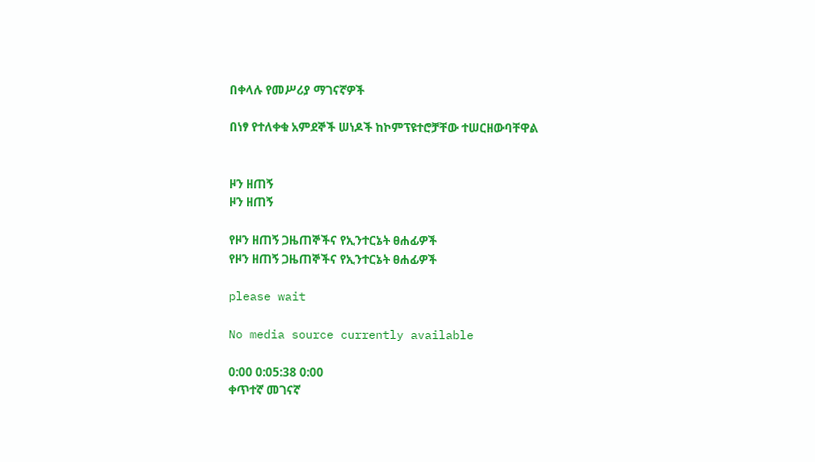በቀላሉ የመሥሪያ ማገናኛዎች

በነፃ የተለቀቁ አምደኞች ሠነዶች ከኮምፕዩተሮቻቸው ተሠርዘውባቸዋል


ዞን ዘጠኝ
ዞን ዘጠኝ

የዞን ዘጠኝ ጋዜጠኞችና የኢንተርኔት ፀሐፊዎች
የዞን ዘጠኝ ጋዜጠኞችና የኢንተርኔት ፀሐፊዎች

please wait

No media source currently available

0:00 0:05:38 0:00
ቀጥተኛ መገናኛ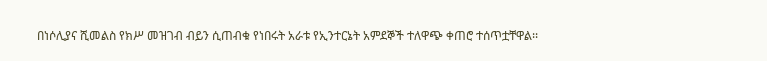በነሶሊያና ሺመልስ የክሥ መዝገብ ብይን ሲጠብቁ የነበሩት አራቱ የኢንተርኔት አምደኞች ተለዋጭ ቀጠሮ ተሰጥቷቸዋል፡፡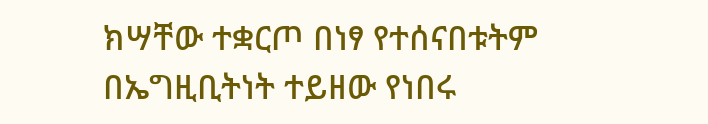ክሣቸው ተቋርጦ በነፃ የተሰናበቱትም በኤግዚቢትነት ተይዘው የነበሩ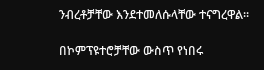ንብረቶቻቸው እንደተመለሱላቸው ተናግረዋል፡፡

በኮምፕዩተሮቻቸው ውስጥ የነበሩ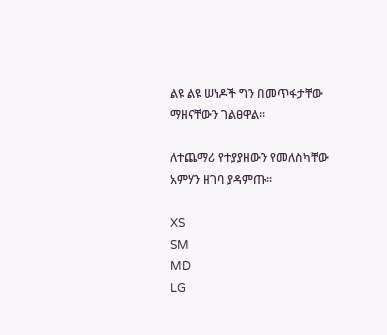ልዩ ልዩ ሠነዶች ግን በመጥፋታቸው ማዘናቸውን ገልፀዋል፡፡

ለተጨማሪ የተያያዘውን የመለስካቸው አምሃን ዘገባ ያዳምጡ፡፡

XS
SM
MD
LG